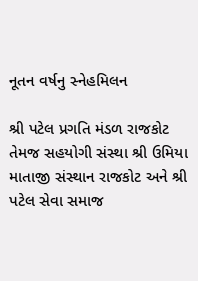નૂતન વર્ષનુ સ્નેહમિલન

શ્રી પટેલ પ્રગતિ મંડળ રાજકોટ તેમજ સહયોગી સંસ્થા શ્રી ઉમિયા માતાજી સંસ્થાન રાજકોટ અને શ્રી પટેલ સેવા સમાજ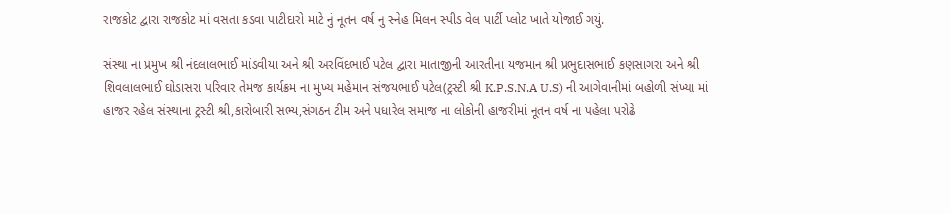રાજકોટ દ્વારા રાજકોટ માં વસતા કડવા પાટીદારો માટે નું નૂતન વર્ષ નુ સ્નેહ મિલન સ્પીડ વેલ પાર્ટી પ્લોટ ખાતે યોજાઈ ગયું.

સંસ્થા ના પ્રમુખ શ્રી નંદલાલભાઈ માંડવીયા અને શ્રી અરવિંદભાઈ પટેલ દ્વારા માતાજીની આરતીના યજમાન શ્રી પ્રભુદાસભાઈ કણસાગરા અને શ્રી શિવલાલભાઈ ઘોડાસરા પરિવાર તેમજ કાર્યક્રમ ના મુખ્ય મહેમાન સંજયભાઈ પટેલ(ટ્રસ્ટી શ્રી K.P.S.N.A U.S) ની આગેવાનીમાં બહોળી સંખ્યા માં હાજર રહેલ સંસ્થાના ટ્રસ્ટી શ્રી,કારોબારી સભ્ય,સંગઠન ટીમ અને પધારેલ સમાજ ના લોકોની હાજરીમાં નૂતન વર્ષ ના પહેલા પરોઢે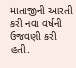માતાજીની આરતી કરી નવા વર્ષની ઉજવણી કરી હતી.